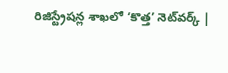రిజిస్ట్రేషన్ల శాఖలో ‘కొత్త’ నెట్‌వర్క్‌ |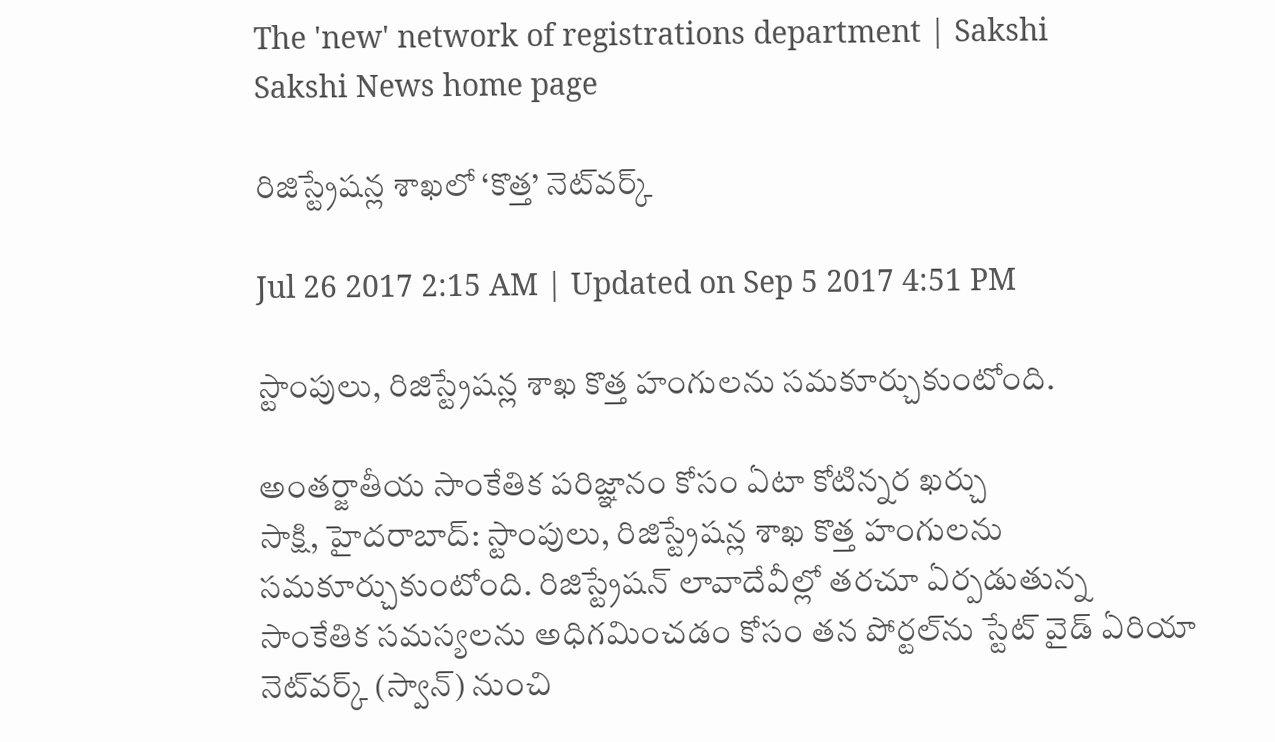The 'new' network of registrations department | Sakshi
Sakshi News home page

రిజిస్ట్రేషన్ల శాఖలో ‘కొత్త’ నెట్‌వర్క్‌

Jul 26 2017 2:15 AM | Updated on Sep 5 2017 4:51 PM

స్టాంపులు, రిజిస్ట్రేషన్ల శాఖ కొత్త హంగులను సమకూర్చుకుంటోంది.

అంతర్జాతీయ సాంకేతిక పరిజ్ఞానం కోసం ఏటా కోటిన్నర ఖర్చు
సాక్షి, హైదరాబాద్‌: స్టాంపులు, రిజిస్ట్రేషన్ల శాఖ కొత్త హంగులను సమకూర్చుకుంటోంది. రిజిస్ట్రేషన్‌ లావాదేవీల్లో తరచూ ఏర్పడుతున్న సాంకేతిక సమస్యలను అధిగమించడం కోసం తన పోర్టల్‌ను స్టేట్‌ వైడ్‌ ఏరియా నెట్‌వర్క్‌ (స్వాన్‌) నుంచి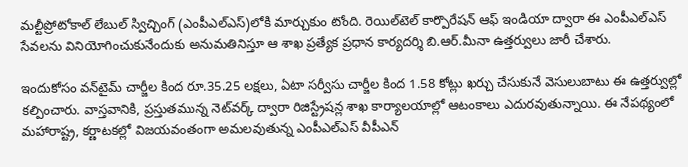మల్టీప్రోటోకాల్‌ లేబుల్‌ స్విచ్చింగ్‌ (ఎంపీఎల్‌ఎస్‌)లోకి మార్చుకుం టోంది. రెయిల్‌టెల్‌ కార్పొరేషన్‌ ఆఫ్‌ ఇండియా ద్వారా ఈ ఎంపీఎల్‌ఎస్‌ సేవలను వినియోగించుకునేందుకు అనుమతినిస్తూ ఆ శాఖ ప్రత్యేక ప్రధాన కార్యదర్శి బి.ఆర్‌.మీనా ఉత్తర్వులు జారీ చేశారు.

ఇందుకోసం వన్‌టైమ్‌ చార్జీల కింద రూ.35.25 లక్షలు, ఏటా సర్వీసు చార్జీల కింద 1.58 కోట్లు ఖర్చు చేసుకునే వెసులుబాటు ఈ ఉత్తర్వుల్లో కల్పించారు. వాస్తవానికి, ప్రస్తుతమున్న నెట్‌వర్క్‌ ద్వారా రిజిస్ట్రేషన్ల శాఖ కార్యాలయాల్లో ఆటంకాలు ఎదురవుతున్నాయి. ఈ నేపథ్యంలో మహారాష్ట్ర, కర్ణాటకల్లో విజయవంతంగా అమలవుతున్న ఎంపీఎల్‌ఎస్‌ వీపీఎన్‌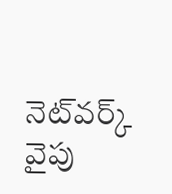నెట్‌వర్క్‌ వైపు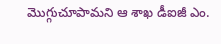మొగ్గుచూపామని ఆ శాఖ డీఐజీ ఎం.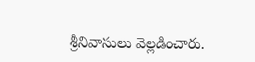శ్రీనివాసులు వెల్లడించారు.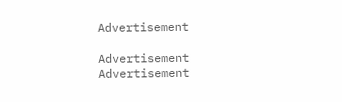Advertisement

Advertisement
Advertisement